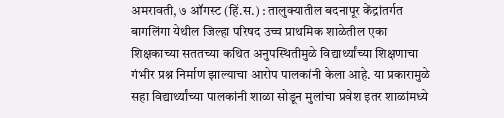अमरावती, ७ ऑगस्ट (हिं.स.) : तालुक्यातील बदनापूर केंद्रांतर्गत बागलिंगा येथील जिल्हा परिषद उच्च प्राथमिक शाळेतील एका शिक्षकाच्या सततच्या कथित अनुपस्थितीमुळे विद्यार्थ्यांच्या शिक्षणाचा गंभीर प्रश्न निर्माण झाल्याचा आरोप पालकांनी केला आहे. या प्रकारामुळे सहा विद्यार्थ्यांच्या पालकांनी शाळा सोडून मुलांचा प्रवेश इतर शाळांमध्ये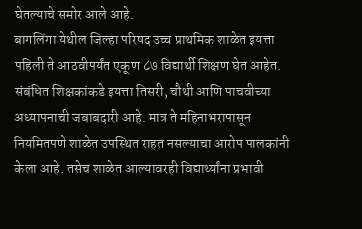घेतल्याचे समोर आले आहे.
बागलिंगा येथील जिल्हा परिषद उच्च प्राथमिक शाळेत इयत्ता पहिली ते आठवीपर्यंत एकूण ८७ विद्यार्थी शिक्षण घेत आहेत. संबंधित शिक्षकांकडे इयत्ता तिसरी, चौथी आणि पाचवीच्या अध्यापनाची जबाबदारी आहे. मात्र ते महिनाभरापासून नियमितपणे शाळेत उपस्थित राहत नसल्याचा आरोप पालकांनी केला आहे. तसेच शाळेत आल्यावरही विद्यार्थ्यांना प्रभावी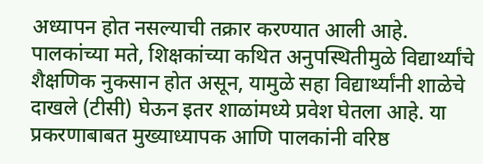अध्यापन होत नसल्याची तक्रार करण्यात आली आहे.
पालकांच्या मते, शिक्षकांच्या कथित अनुपस्थितीमुळे विद्यार्थ्यांचे शैक्षणिक नुकसान होत असून, यामुळे सहा विद्यार्थ्यांनी शाळेचे दाखले (टीसी) घेऊन इतर शाळांमध्ये प्रवेश घेतला आहे. या प्रकरणाबाबत मुख्याध्यापक आणि पालकांनी वरिष्ठ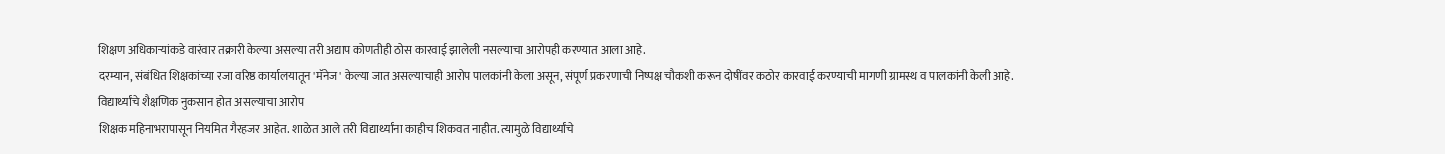शिक्षण अधिकाऱ्यांकडे वारंवार तक्रारी केल्या असल्या तरी अद्याप कोणतीही ठोस कारवाई झालेली नसल्याचा आरोपही करण्यात आला आहे.
दरम्यान, संबंधित शिक्षकांच्या रजा वरिष्ठ कार्यालयातून 'मॅनेज' केल्या जात असल्याचाही आरोप पालकांनी केला असून, संपूर्ण प्रकरणाची निष्पक्ष चौकशी करून दोषींवर कठोर कारवाई करण्याची मागणी ग्रामस्थ व पालकांनी केली आहे.
विद्यार्थ्यांचे शैक्षणिक नुकसान होत असल्याचा आरोप
शिक्षक महिनाभरापासून नियमित गैरहजर आहेत. शाळेत आले तरी विद्यार्थ्यांना काहीच शिकवत नाहीत. त्यामुळे विद्यार्थ्यांचे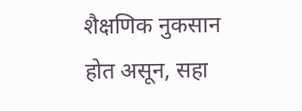शैक्षणिक नुकसान होत असून, सहा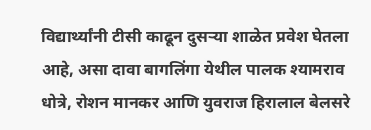विद्यार्थ्यांनी टीसी काढून दुसऱ्या शाळेत प्रवेश घेतला आहे, असा दावा बागलिंगा येथील पालक श्यामराव धोत्रे, रोशन मानकर आणि युवराज हिरालाल बेलसरे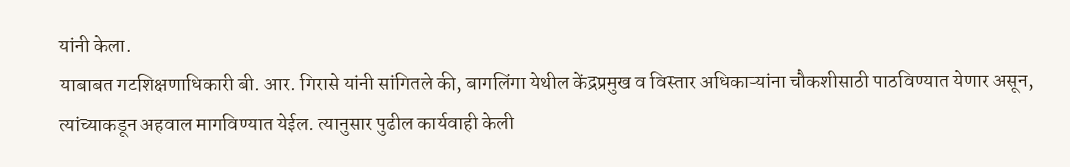यांनी केला.
याबाबत गटशिक्षणाधिकारी बी. आर. गिरासे यांनी सांगितले की, बागलिंगा येथील केंद्रप्रमुख व विस्तार अधिकाऱ्यांना चौकशीसाठी पाठविण्यात येणार असून, त्यांच्याकडून अहवाल मागविण्यात येईल. त्यानुसार पुढील कार्यवाही केली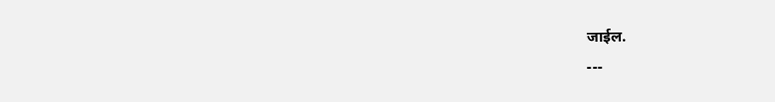जाईल.
---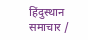हिंदुस्थान समाचार /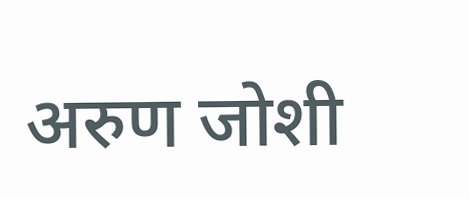अरुण जोशी